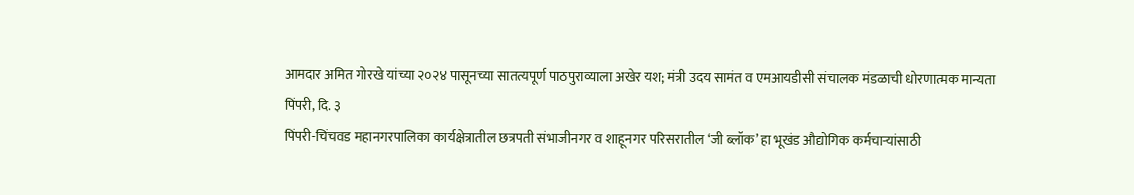आमदार अमित गोरखे यांच्या २०२४ पासूनच्या सातत्यपूर्ण पाठपुराव्याला अखेर यश; मंत्री उदय सामंत व एमआयडीसी संचालक मंडळाची धोरणात्मक मान्यता
पिंपरी, दि. ३
पिंपरी-चिंचवड महानगरपालिका कार्यक्षेत्रातील छत्रपती संभाजीनगर व शाहूनगर परिसरातील ‘जी ब्लॉक’ हा भूखंड औद्योगिक कर्मचाऱ्यांसाठी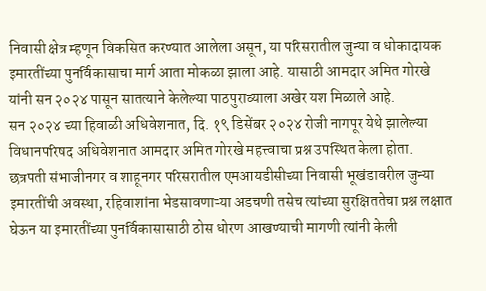निवासी क्षेत्र म्हणून विकसित करण्यात आलेला असून, या परिसरातील जुन्या व धोकादायक इमारतींच्या पुनर्विकासाचा मार्ग आता मोकळा झाला आहे. यासाठी आमदार अमित गोरखे यांनी सन २०२४ पासून सातत्याने केलेल्या पाठपुराव्याला अखेर यश मिळाले आहे.
सन २०२४ च्या हिवाळी अधिवेशनात, दि. १९ डिसेंबर २०२४ रोजी नागपूर येथे झालेल्या विधानपरिषद अधिवेशनात आमदार अमित गोरखे महत्त्वाचा प्रश्न उपस्थित केला होता.
छत्रपती संभाजीनगर व शाहूनगर परिसरातील एमआयडीसीच्या निवासी भूखंडावरील जुन्या इमारतींची अवस्था, रहिवाशांना भेडसावणाऱ्या अडचणी तसेच त्यांच्या सुरक्षिततेचा प्रश्न लक्षात घेऊन या इमारतींच्या पुनर्विकासासाठी ठोस धोरण आखण्याची मागणी त्यांनी केली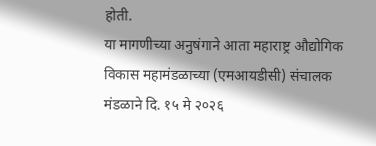होती.
या मागणीच्या अनुषंगाने आता महाराष्ट्र औद्योगिक विकास महामंडळाच्या (एमआयडीसी) संचालक मंडळाने दि. १५ मे २०२६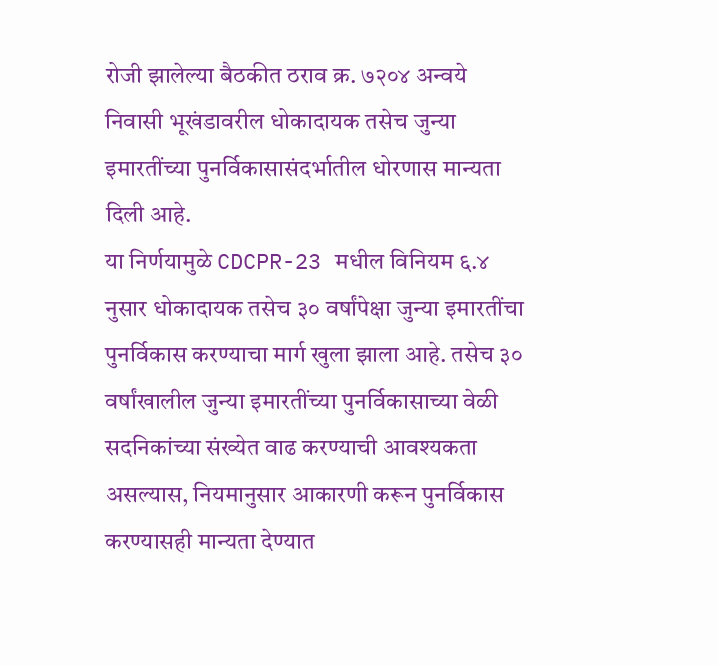रोजी झालेल्या बैठकीत ठराव क्र. ७२०४ अन्वये निवासी भूखंडावरील धोकादायक तसेच जुन्या इमारतींच्या पुनर्विकासासंदर्भातील धोरणास मान्यता दिली आहे.
या निर्णयामुळे CDCPR-23 मधील विनियम ६.४ नुसार धोकादायक तसेच ३० वर्षांपेक्षा जुन्या इमारतींचा पुनर्विकास करण्याचा मार्ग खुला झाला आहे. तसेच ३० वर्षांखालील जुन्या इमारतींच्या पुनर्विकासाच्या वेळी सदनिकांच्या संख्येत वाढ करण्याची आवश्यकता असल्यास, नियमानुसार आकारणी करून पुनर्विकास करण्यासही मान्यता देण्यात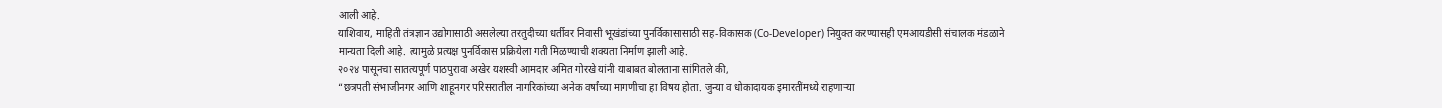आली आहे.
याशिवाय, माहिती तंत्रज्ञान उद्योगासाठी असलेल्या तरतुदीच्या धर्तीवर निवासी भूखंडांच्या पुनर्विकासासाठी सह-विकासक (Co-Developer) नियुक्त करण्यासही एमआयडीसी संचालक मंडळाने मान्यता दिली आहे. त्यामुळे प्रत्यक्ष पुनर्विकास प्रक्रियेला गती मिळण्याची शक्यता निर्माण झाली आहे.
२०२४ पासूनचा सातत्यपूर्ण पाठपुरावा अखेर यशस्वी आमदार अमित गोरखे यांनी याबाबत बोलताना सांगितले की,
“छत्रपती संभाजीनगर आणि शाहूनगर परिसरातील नागरिकांच्या अनेक वर्षांच्या मागणीचा हा विषय होता. जुन्या व धोकादायक इमारतींमध्ये राहणाऱ्या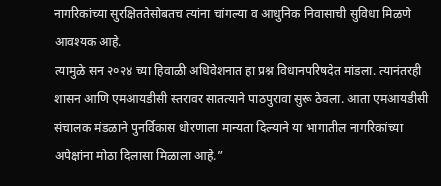नागरिकांच्या सुरक्षिततेसोबतच त्यांना चांगल्या व आधुनिक निवासाची सुविधा मिळणे आवश्यक आहे.
त्यामुळे सन २०२४ च्या हिवाळी अधिवेशनात हा प्रश्न विधानपरिषदेत मांडला. त्यानंतरही शासन आणि एमआयडीसी स्तरावर सातत्याने पाठपुरावा सुरू ठेवला. आता एमआयडीसी संचालक मंडळाने पुनर्विकास धोरणाला मान्यता दिल्याने या भागातील नागरिकांच्या अपेक्षांना मोठा दिलासा मिळाला आहे.”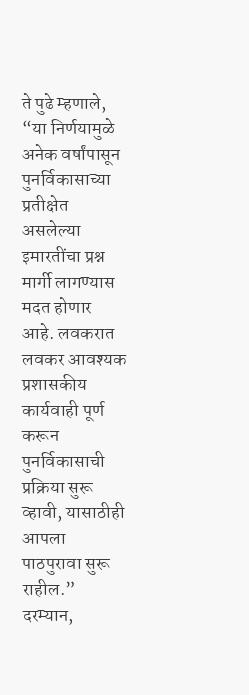ते पुढे म्हणाले, “या निर्णयामुळे अनेक वर्षांपासून पुनर्विकासाच्या प्रतीक्षेत असलेल्या इमारतींचा प्रश्न मार्गी लागण्यास मदत होणार आहे. लवकरात लवकर आवश्यक प्रशासकीय कार्यवाही पूर्ण करून पुनर्विकासाची प्रक्रिया सुरू व्हावी, यासाठीही आपला पाठपुरावा सुरू राहील.”
दरम्यान,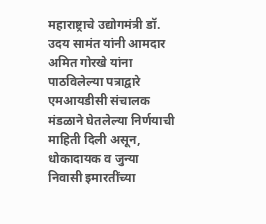महाराष्ट्राचे उद्योगमंत्री डॉ. उदय सामंत यांनी आमदार अमित गोरखे यांना पाठविलेल्या पत्राद्वारे एमआयडीसी संचालक मंडळाने घेतलेल्या निर्णयाची माहिती दिली असून, धोकादायक व जुन्या निवासी इमारतींच्या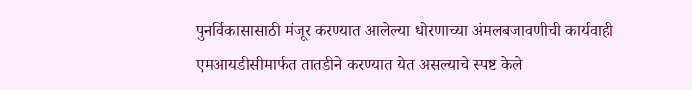पुनर्विकासासाठी मंजूर करण्यात आलेल्या धोरणाच्या अंमलबजावणीची कार्यवाही एमआयडीसीमार्फत तातडीने करण्यात येत असल्याचे स्पष्ट केले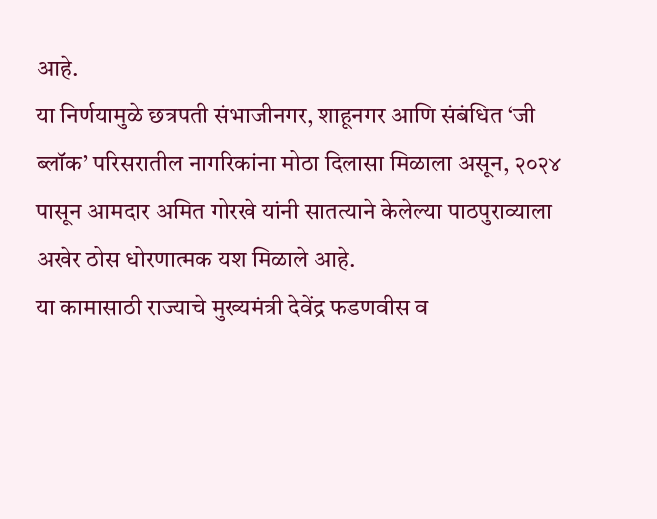आहे.
या निर्णयामुळे छत्रपती संभाजीनगर, शाहूनगर आणि संबंधित ‘जी ब्लॉक’ परिसरातील नागरिकांना मोठा दिलासा मिळाला असून, २०२४ पासून आमदार अमित गोरखे यांनी सातत्याने केलेल्या पाठपुराव्याला अखेर ठोस धोरणात्मक यश मिळाले आहे.
या कामासाठी राज्याचे मुख्यमंत्री देवेंद्र फडणवीस व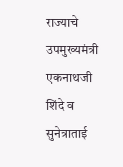राज्याचे उपमुख्यमंत्री एकनाथजी शिंदे व सुनेत्राताई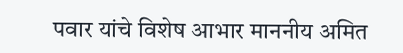पवार यांचे विशेष आभार माननीय अमित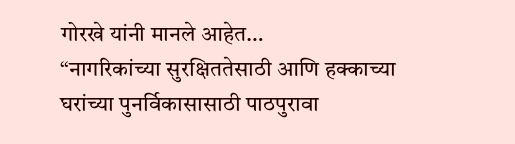गोरखे यांनी मानले आहेत…
“नागरिकांच्या सुरक्षिततेसाठी आणि हक्काच्या घरांच्या पुनर्विकासासाठी पाठपुरावा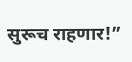सुरूच राहणार!”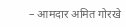– आमदार अमित गोरखे